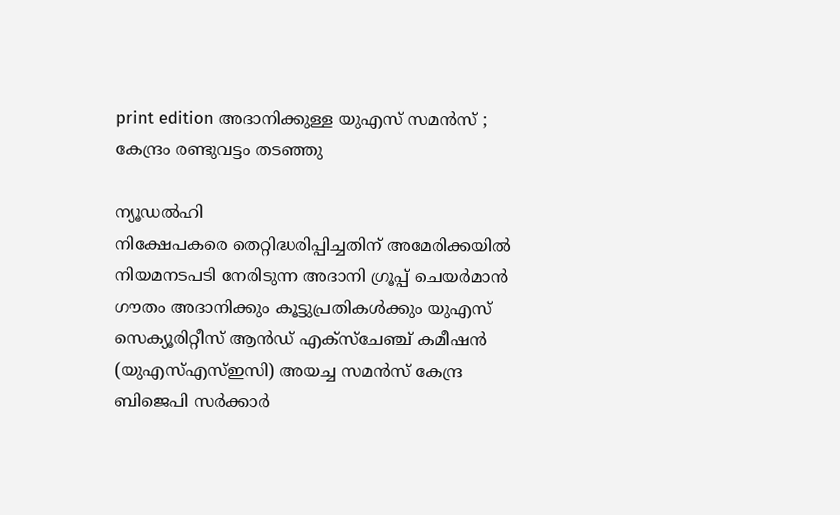print edition അദാനിക്കുള്ള യുഎസ് സമൻസ് ; കേന്ദ്രം രണ്ടുവട്ടം തടഞ്ഞു

ന്യൂഡൽഹി
നിക്ഷേപകരെ തെറ്റിദ്ധരിപ്പിച്ചതിന് അമേരിക്കയിൽ നിയമനടപടി നേരിടുന്ന അദാനി ഗ്രൂപ്പ് ചെയർമാൻ ഗൗതം അദാനിക്കും കൂട്ടുപ്രതികൾക്കും യുഎസ് സെക്യൂരിറ്റീസ് ആൻഡ് എക്സ്ചേഞ്ച് കമീഷൻ (യുഎസ്എസ്ഇസി) അയച്ച സമൻസ് കേന്ദ്ര ബിജെപി സർക്കാർ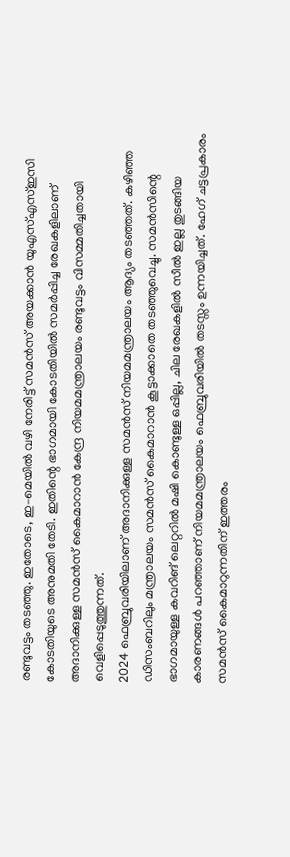രണ്ടുവട്ടം തടഞ്ഞു. ഇതോടെ, ഇ–മെയിൽ വഴി നേരിട്ട് സമൻസ് അയക്കാൻ യുഎസ്എസ്ഇസി കോടതിയുടെ അനുമതി തേടി. ഇതിന്റെ ഭാഗമായി കോടതിയിൽ സമർപ്പിച്ച രേഖകളിലാണ് അദാനിക്കുള്ള സമൻസ് കൈമാറാൻ കേന്ദ്ര നിയമമന്ത്രാലയം രണ്ടുവട്ടം വിസമ്മതിച്ചതായി വെളിപ്പെടുത്തുന്നത്.
2024 ഫെബ്രുവരിയിലാണ് അദാനിക്കുള്ള സമൻസ് നിയമമന്ത്രാലയം ആദ്യം തടഞ്ഞത്. കഴിഞ്ഞ ഡിസംബറിലും മന്ത്രാലയം സമൻസ് കൈമാറാൻ കൂട്ടാക്കാതെ തടഞ്ഞുവെച്ചു. സമൻസിന്റെ ഭാഗമായുള്ള കവറിങ് ലെറ്ററിൽ മഷി കൊണ്ടുള്ള ഒപ്പില്ല, ചില രേഖകളിൽ സീൽ ഇല്ല തുടങ്ങിയ കാരണങ്ങൾ പറഞ്ഞാണ് നിയമമന്ത്രാലയം ഫെബ്രുവരിയിൽ തടസ്സം ഉന്നയിച്ചത്. ഹേഗ് ചട്ടപ്രകാരം സമൻസ് കൈമാറുന്നതിന് ഇത്തരം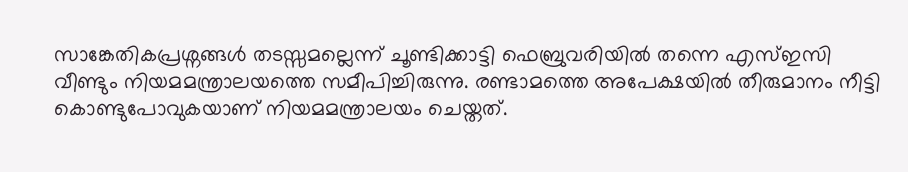സാങ്കേതികപ്രശ്നങ്ങൾ തടസ്സമല്ലെന്ന് ചൂണ്ടിക്കാട്ടി ഫെബ്രുവരിയിൽ തന്നെ എസ്ഇസി വീണ്ടും നിയമമന്ത്രാലയത്തെ സമീപിച്ചിരുന്നു. രണ്ടാമത്തെ അപേക്ഷയിൽ തീരുമാനം നീട്ടി കൊണ്ടുപോവുകയാണ് നിയമമന്ത്രാലയം ചെയ്തത്.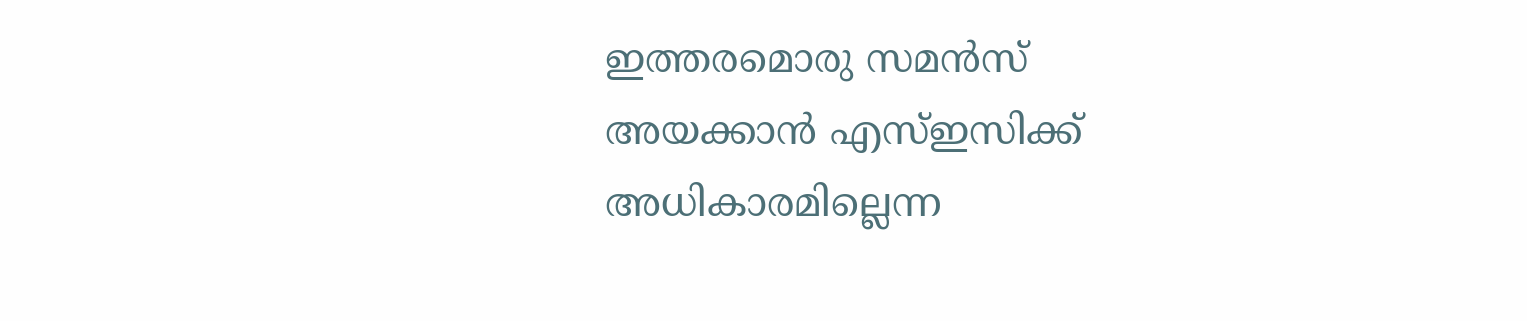ഇത്തരമൊരു സമൻസ് അയക്കാൻ എസ്ഇസിക്ക് അധികാരമില്ലെന്ന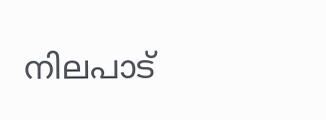നിലപാട്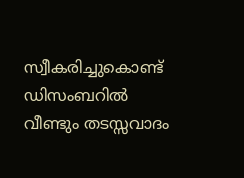സ്വീകരിച്ചുകൊണ്ട് ഡിസംബറിൽ വീണ്ടും തടസ്സവാദം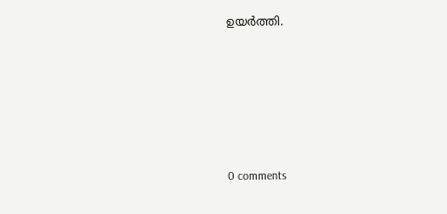ഉയർത്തി.










0 comments